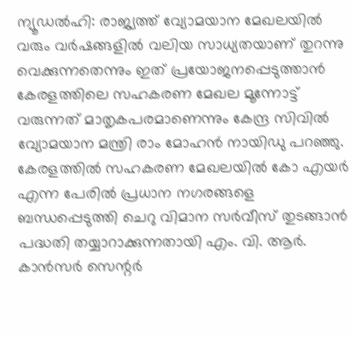ന്യൂഡൽഹി: രാജ്യത്ത് വ്യോമയാന മേഖലയിൽ വരും വർഷങ്ങളിൽ വലിയ സാധ്യതയാണ് തുറന്നു വെക്കുന്നതെന്നും ഇത് പ്രയോജനപ്പെടുത്താൻ കേരളത്തിലെ സഹകരണ മേഖല മൂന്നോട്ട് വരുന്നത് മാതൃകപരമാണെന്നും കേന്ദ്ര സിവിൽ വ്യോമയാന മന്ത്രി രാം മോഹൻ നായിഡു പറഞ്ഞു.
കേരളത്തിൽ സഹകരണ മേഖലയിൽ കോ എയർ എന്ന പേരിൽ പ്രധാന നഗരങ്ങളെ ബന്ധപ്പെടുത്തി ചെറു വിമാന സർവീസ് തുടങ്ങാൻ പദ്ധതി തയ്യാറാക്കുന്നതായി എം. വി. ആർ. കാൻസർ സെന്റർ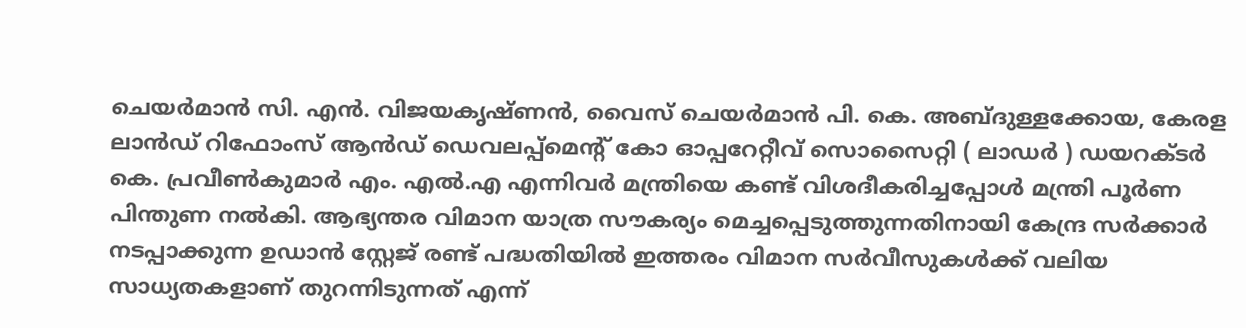ചെയർമാൻ സി. എൻ. വിജയകൃഷ്ണൻ, വൈസ് ചെയർമാൻ പി. കെ. അബ്ദുള്ളക്കോയ, കേരള ലാൻഡ് റിഫോംസ് ആൻഡ് ഡെവലപ്പ്മെന്റ് കോ ഓപ്പറേറ്റീവ് സൊസൈറ്റി ( ലാഡർ ) ഡയറക്ടർ കെ. പ്രവീൺകുമാർ എം. എൽ.എ എന്നിവർ മന്ത്രിയെ കണ്ട് വിശദീകരിച്ചപ്പോൾ മന്ത്രി പൂർണ പിന്തുണ നൽകി. ആഭ്യന്തര വിമാന യാത്ര സൗകര്യം മെച്ചപ്പെടുത്തുന്നതിനായി കേന്ദ്ര സർക്കാർ നടപ്പാക്കുന്ന ഉഡാൻ സ്റ്റേജ് രണ്ട് പദ്ധതിയിൽ ഇത്തരം വിമാന സർവീസുകൾക്ക് വലിയ സാധ്യതകളാണ് തുറന്നിടുന്നത് എന്ന്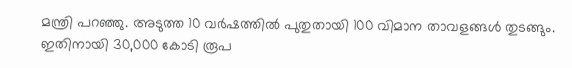മന്ത്രി പറഞ്ഞു. അടുത്ത 10 വർഷത്തിൽ പുതുതായി 100 വിമാന താവളങ്ങൾ തുടങ്ങും. ഇതിനായി 30,000 കോടി രൂപ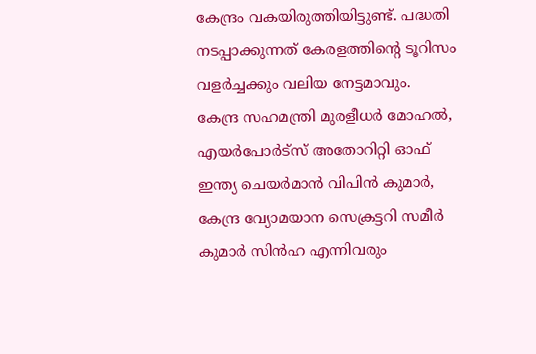കേന്ദ്രം വകയിരുത്തിയിട്ടുണ്ട്. പദ്ധതി നടപ്പാക്കുന്നത് കേരളത്തിന്റെ ടൂറിസം വളർച്ചക്കും വലിയ നേട്ടമാവും.
കേന്ദ്ര സഹമന്ത്രി മുരളീധർ മോഹൽ, എയർപോർട്സ് അതോറിറ്റി ഓഫ് ഇന്ത്യ ചെയർമാൻ വിപിൻ കുമാർ, കേന്ദ്ര വ്യോമയാന സെക്രട്ടറി സമീർ കുമാർ സിൻഹ എന്നിവരും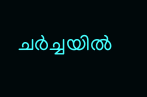ചർച്ചയിൽ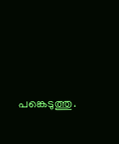പങ്കെടുത്തു.